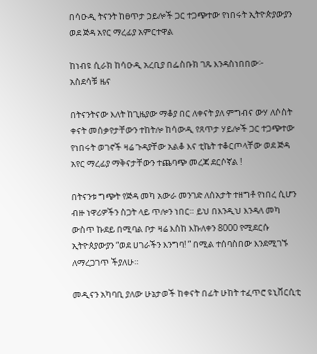በሳዑዲ ትናንት ከፀጥታ ኃይሎች ጋር ተጋጭተው የነበሩት ኢትዮጵያውያን ወደ ጅዳ አየር ማረፊያ አምርተዋል

ከነብዩ ሲራክ ከሳዑዲ አረቢያ በፌስቡክ ገጹ እንዳስነበበው፦
አስደሳቹ ዜና

በትናንትናው እለት ከጊዜያው ማቆያ በር ለቀናት ያለ ምግብና ውሃ ለሶስት ቀናት መሰቃየታቸውን ተከትሎ ከሳውዲ የጸጥታ ሃይሎች ጋር ተጋጭተው የነበሩት ወገኖች ዛሬ ጉዳያቸው አልቆ እና ቲኬት ተቆርጦላቸው ወደ ጅዳ አየር ማረፊያ ማቅናታቸውን ተጨባጭ መረጃ ደርሶኛል !

በትናንቱ ግጭት የጅዳ መካ አውራ መንገድ ለሰአታት ተዘግቶ የነበረ ሲሆን ብዙ ነዋሪዎችን ስጋት ላይ ጥሎን ነበር። ይህ በእንዲህ እንዳለ መካ ውስጥ ኩደይ በሚባል ቦታ ዛሬ እስከ እኩለቀን 8000 የሚደርሱ ኢትዮጰያውያን “ወደ ሀገራችን እንግባ! ” በሚል ተሰባስበው እንደሚገኙ ለማረጋገጥ ችያለሁ።

መዲናን አካባቢ ያለው ሁኔታወች ከቀናት በፊት ሁከት ተፈጥሮ ዩኒቨርሲቲ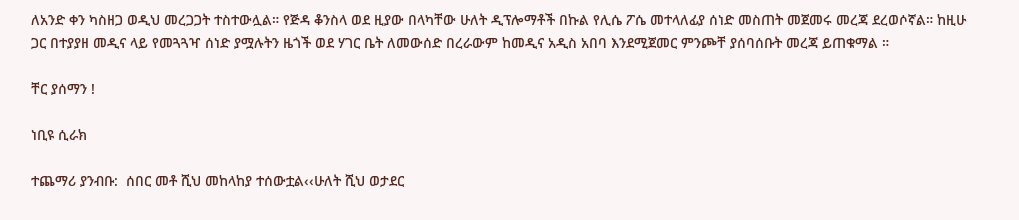ለአንድ ቀን ካስዘጋ ወዲህ መረጋጋት ተስተውሏል። የጅዳ ቆንስላ ወደ ዚያው በላካቸው ሁለት ዲፕሎማቶች በኩል የሊሴ ፖሴ መተላለፊያ ሰነድ መስጠት መጀመሩ መረጃ ደረወሶኛል። ከዚሁ ጋር በተያያዘ መዲና ላይ የመጓጓዣ ሰነድ ያሟሉትን ዜጎች ወደ ሃገር ቤት ለመውሰድ በረራውም ከመዲና አዲስ አበባ እንደሚጀመር ምንጮቸ ያሰባሰቡት መረጃ ይጠቁማል ።

ቸር ያሰማን !

ነቢዩ ሲራክ

ተጨማሪ ያንብቡ:  ሰበር መቶ ሺህ መከላከያ ተሰውቷል‹‹ሁለት ሺህ ወታደር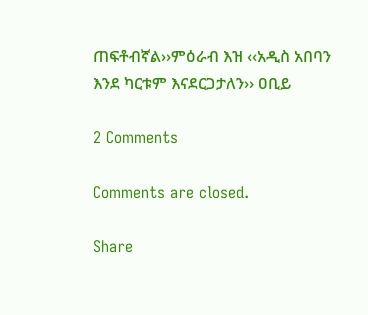ጠፍቶብኛል››ምዕራብ እዝ ‹‹አዲስ አበባን እንደ ካርቱም እናደርጋታለን›› ዐቢይ

2 Comments

Comments are closed.

Share